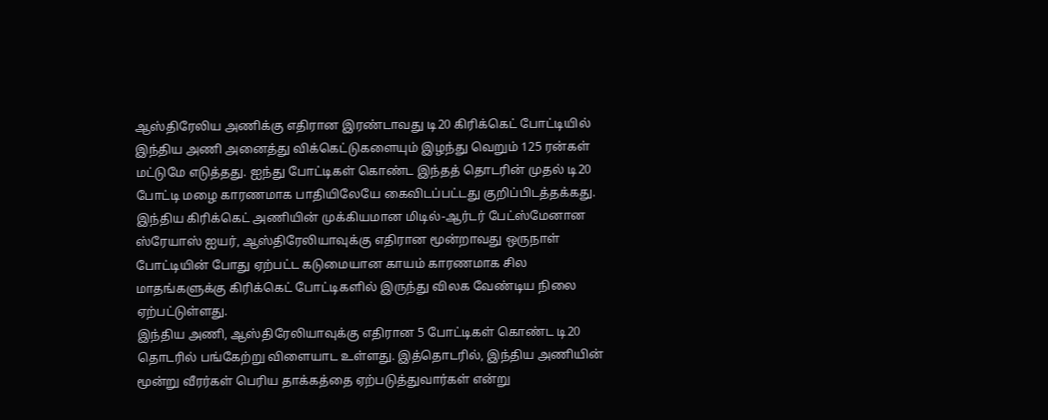ஆஸ்திரேலிய அணிக்கு எதிரான இரண்டாவது டி20 கிரிக்கெட் போட்டியில் இந்திய அணி அனைத்து விக்கெட்டுகளையும் இழந்து வெறும் 125 ரன்கள் மட்டுமே எடுத்தது. ஐந்து போட்டிகள் கொண்ட இந்தத் தொடரின் முதல் டி20 போட்டி மழை காரணமாக பாதியிலேயே கைவிடப்பட்டது குறிப்பிடத்தக்கது.
இந்திய கிரிக்கெட் அணியின் முக்கியமான மிடில்-ஆர்டர் பேட்ஸ்மேனான ஸ்ரேயாஸ் ஐயர், ஆஸ்திரேலியாவுக்கு எதிரான மூன்றாவது ஒருநாள் போட்டியின் போது ஏற்பட்ட கடுமையான காயம் காரணமாக சில மாதங்களுக்கு கிரிக்கெட் போட்டிகளில் இருந்து விலக வேண்டிய நிலை ஏற்பட்டுள்ளது.
இந்திய அணி, ஆஸ்திரேலியாவுக்கு எதிரான 5 போட்டிகள் கொண்ட டி20 தொடரில் பங்கேற்று விளையாட உள்ளது. இத்தொடரில், இந்திய அணியின் மூன்று வீரர்கள் பெரிய தாக்கத்தை ஏற்படுத்துவார்கள் என்று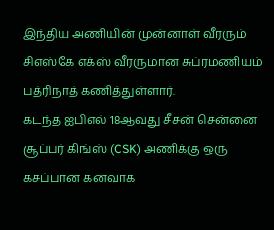இந்திய அணியின் முன்னாள் வீரரும் சிஎஸ்கே எக்ஸ் வீரருமான சுப்ரமணியம் பத்ரிநாத் கணித்துள்ளார்.
கடந்த ஐபிஎல் 18ஆவது சீசன் சென்னை சூப்பர் கிங்ஸ் (CSK) அணிக்கு ஒரு கசப்பான கனவாக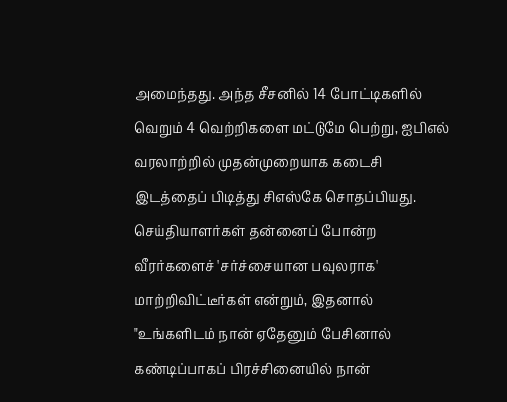அமைந்தது. அந்த சீசனில் 14 போட்டிகளில் வெறும் 4 வெற்றிகளை மட்டுமே பெற்று, ஐபிஎல் வரலாற்றில் முதன்முறையாக கடைசி இடத்தைப் பிடித்து சிஎஸ்கே சொதப்பியது.
செய்தியாளர்கள் தன்னைப் போன்ற வீரர்களைச் 'சர்ச்சையான பவுலராக' மாற்றிவிட்டீர்கள் என்றும், இதனால் "உங்களிடம் நான் ஏதேனும் பேசினால் கண்டிப்பாகப் பிரச்சினையில் நான்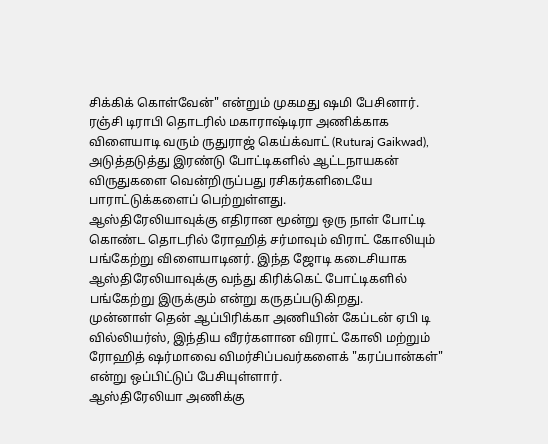சிக்கிக் கொள்வேன்" என்றும் முகமது ஷமி பேசினார்.
ரஞ்சி டிராபி தொடரில் மகாராஷ்டிரா அணிக்காக விளையாடி வரும் ருதுராஜ் கெய்க்வாட் (Ruturaj Gaikwad), அடுத்தடுத்து இரண்டு போட்டிகளில் ஆட்டநாயகன் விருதுகளை வென்றிருப்பது ரசிகர்களிடையே பாராட்டுக்களைப் பெற்றுள்ளது.
ஆஸ்திரேலியாவுக்கு எதிரான மூன்று ஒரு நாள் போட்டி கொண்ட தொடரில் ரோஹித் சர்மாவும் விராட் கோலியும் பங்கேற்று விளையாடினர். இந்த ஜோடி கடைசியாக ஆஸ்திரேலியாவுக்கு வந்து கிரிக்கெட் போட்டிகளில் பங்கேற்று இருக்கும் என்று கருதப்படுகிறது.
முன்னாள் தென் ஆப்பிரிக்கா அணியின் கேப்டன் ஏபி டி வில்லியர்ஸ், இந்திய வீரர்களான விராட் கோலி மற்றும் ரோஹித் ஷர்மாவை விமர்சிப்பவர்களைக் "கரப்பான்கள்" என்று ஒப்பிட்டுப் பேசியுள்ளார்.
ஆஸ்திரேலியா அணிக்கு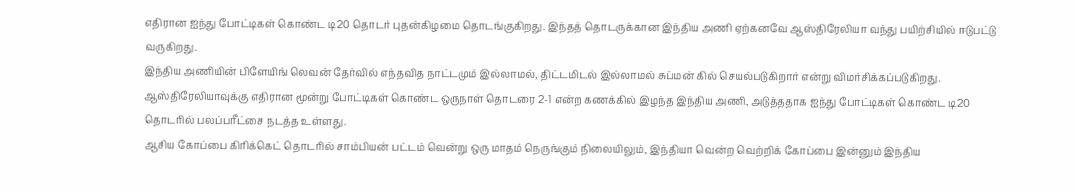எதிரான ஐந்து போட்டிகள் கொண்ட டி20 தொடர் புதன்கிழமை தொடங்குகிறது. இந்தத் தொடருக்கான இந்திய அணி ஏற்கனவே ஆஸ்திரேலியா வந்து பயிற்சியில் ஈடுபட்டு வருகிறது.
இந்திய அணியின் பிளேயிங் லெவன் தேர்வில் எந்தவித நாட்டமும் இல்லாமல், திட்டமிடல் இல்லாமல் சுப்மன் கில் செயல்படுகிறார் என்று விமர்சிக்கப்படுகிறது.
ஆஸ்திரேலியாவுக்கு எதிரான மூன்று போட்டிகள் கொண்ட ஒருநாள் தொடரை 2-1 என்ற கணக்கில் இழந்த இந்திய அணி, அடுத்ததாக ஐந்து போட்டிகள் கொண்ட டி20 தொடரில் பலப்பரீட்சை நடத்த உள்ளது.
ஆசிய கோப்பை கிரிக்கெட் தொடரில் சாம்பியன் பட்டம் வென்று ஒரு மாதம் நெருங்கும் நிலையிலும், இந்தியா வென்ற வெற்றிக் கோப்பை இன்னும் இந்திய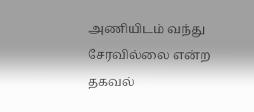அணியிடம் வந்து சேரவில்லை என்ற தகவல்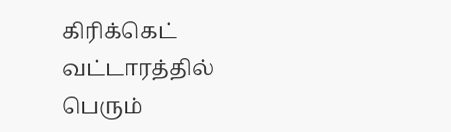கிரிக்கெட் வட்டாரத்தில் பெரும்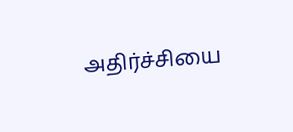அதிர்ச்சியை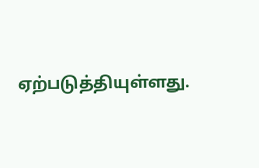ஏற்படுத்தியுள்ளது.